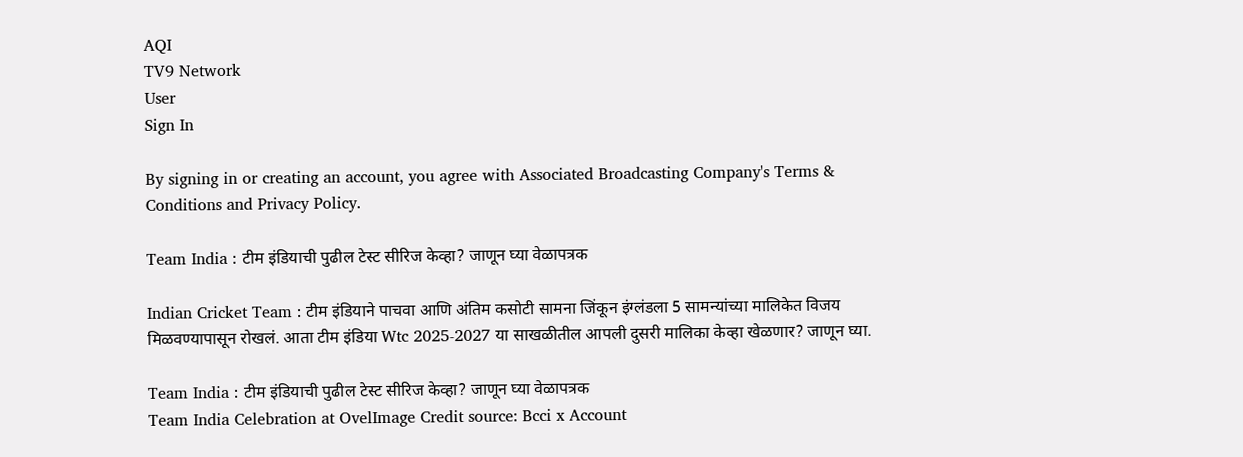AQI
TV9 Network
User
Sign In

By signing in or creating an account, you agree with Associated Broadcasting Company's Terms & Conditions and Privacy Policy.

Team India : टीम इंडियाची पुढील टेस्ट सीरिज केव्हा? जाणून घ्या वेळापत्रक

Indian Cricket Team : टीम इंडियाने पाचवा आणि अंतिम कसोटी सामना जिंकून इंग्लंडला 5 सामन्यांच्या मालिकेत विजय मिळवण्यापासून रोखलं. आता टीम इंडिया Wtc 2025-2027 या साखळीतील आपली दुसरी मालिका केव्हा खेळणार? जाणून घ्या.

Team India : टीम इंडियाची पुढील टेस्ट सीरिज केव्हा? जाणून घ्या वेळापत्रक
Team India Celebration at OvelImage Credit source: Bcci x Account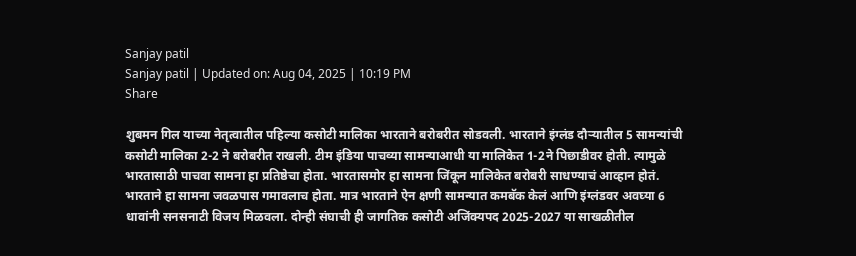Sanjay patil
Sanjay patil | Updated on: Aug 04, 2025 | 10:19 PM
Share

शुबमन गिल याच्या नेतृत्वातील पहिल्या कसोटी मालिका भारताने बरोबरीत सोडवली. भारताने इंग्लंड दौऱ्यातील 5 सामन्यांची कसोटी मालिका 2-2 ने बरोबरीत राखली. टीम इंडिया पाचव्या सामन्याआधी या मालिकेत 1-2ने पिछाडीवर होती. त्यामुळे भारतासाठी पाचवा सामना हा प्रतिष्ठेचा होता. भारतासमोर हा सामना जिंकून मालिकेत बरोबरी साधण्याचं आव्हान होतं. भारताने हा सामना जवळपास गमावलाच होता. मात्र भारताने ऐन क्षणी सामन्यात कमबॅक केलं आणि इंग्लंडवर अवघ्या 6 धावांनी सनसनाटी विजय मिळवला. दोन्ही संघाची ही जागतिक कसोटी अजिंक्यपद 2025-2027 या साखळीतील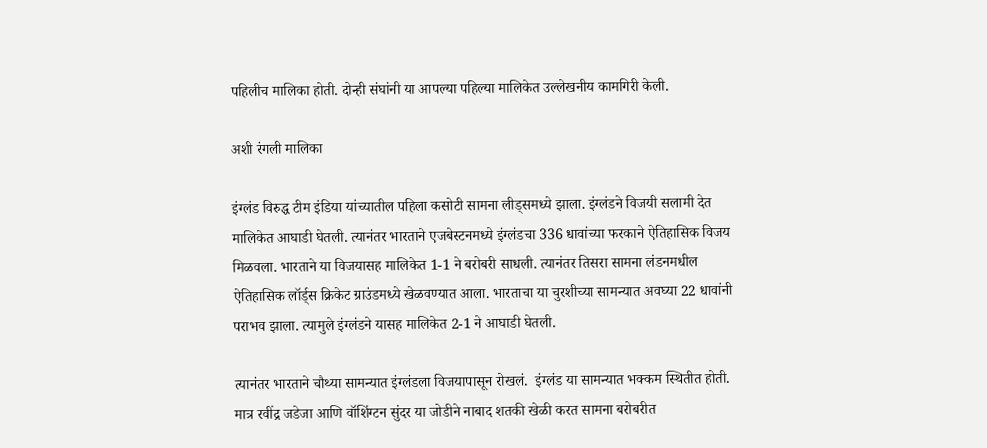पहिलीच मालिका होती. दोन्ही संघांनी या आपल्या पहिल्या मालिकेत उल्लेखनीय कामगिरी केली.

अशी रंगली मालिका

इंग्लंड विरुद्ध टीम इंडिया यांच्यातील पहिला कसोटी सामना लीड्समध्ये झाला. इंग्लंडने विजयी सलामी देत मालिकेत आघाडी घेतली. त्यानंतर भारताने एजबेस्टनमध्ये इंग्लंडचा 336 धावांच्या फरकाने ऐतिहासिक विजय मिळवला. भारताने या विजयासह मालिकेत 1-1 ने बरोबरी साधली. त्यानंतर तिसरा सामना लंडनमधील ऐतिहासिक लॉर्ड्स क्रिकेट ग्राउंडमध्ये खेळवण्यात आला. भारताचा या चुरशीच्या सामन्यात अवघ्या 22 धावांनी पराभव झाला. त्यामुले इंग्लंडने यासह मालिकेत 2-1 ने आघाडी घेतली.

त्यानंतर भारताने चौथ्या सामन्यात इंग्लंडला विजयापासून रोखलं.  इंग्लंड या सामन्यात भक्कम स्थितीत होती. मात्र रवींद्र जडेजा आणि वॉशिंग्टन सुंदर या जोडीने नाबाद शतकी खेळी करत सामना बरोबरीत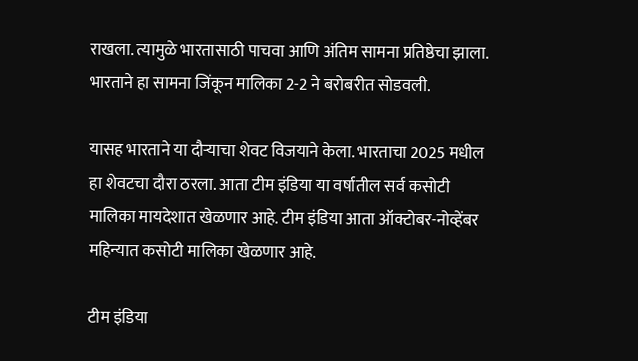राखला. त्यामुळे भारतासाठी पाचवा आणि अंतिम सामना प्रतिष्ठेचा झाला. भारताने हा सामना जिंकून मालिका 2-2 ने बरोबरीत सोडवली.

यासह भारताने या दौऱ्याचा शेवट विजयाने केला. भारताचा 2025 मधील हा शेवटचा दौरा ठरला. आता टीम इंडिया या वर्षातील सर्व कसोटी मालिका मायदेशात खेळणार आहे. टीम इंडिया आता ऑक्टोबर-नोव्हेंबर महिन्यात कसोटी मालिका खेळणार आहे.

टीम इंडिया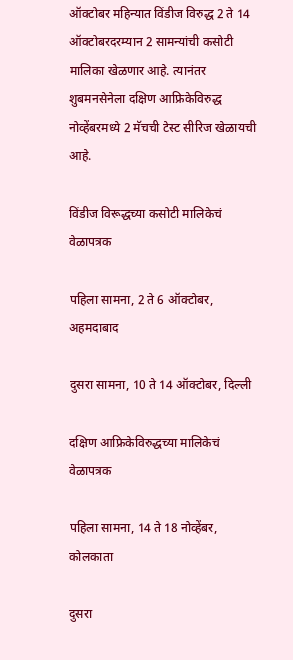ऑक्टोबर महिन्यात विंडीज विरुद्ध 2 ते 14 ऑक्टोबरदरम्यान 2 सामन्यांची कसोटी मालिका खेळणार आहे. त्यानंतर शुबमनसेनेला दक्षिण आफ्रिकेविरुद्ध नोव्हेंबरमध्ये 2 मॅचची टेस्ट सीरिज खेळायची आहे.

विंडीज विरूद्धच्या कसोटी मालिकेचं वेळापत्रक

पहिला सामना, 2 ते 6 ऑक्टोबर, अहमदाबाद

दुसरा सामना, 10 ते 14 ऑक्टोबर, दिल्ली

दक्षिण आफ्रिकेविरुद्धच्या मालिकेचं वेळापत्रक

पहिला सामना, 14 ते 18 नोव्हेंबर, कोलकाता

दुसरा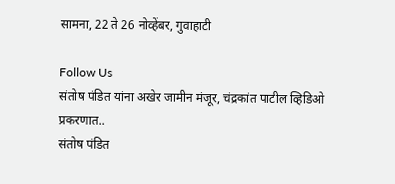सामना, 22 ते 26 नोव्हेंबर, गुवाहाटी

Follow Us
संतोष पंडित यांना अखेर जामीन मंजूर, चंद्रकांत पाटील व्हिडिओ प्रकरणात..
संतोष पंडित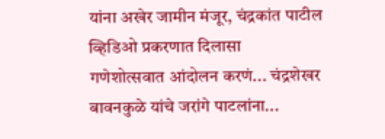यांना अखेर जामीन मंजूर, चंद्रकांत पाटील व्हिडिओ प्रकरणात दिलासा
गणेशोत्सवात आंदोलन करणं... चंद्रशेखर बावनकुळे यांचे जरांगे पाटलांना...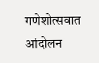गणेशोत्सवात आंदोलन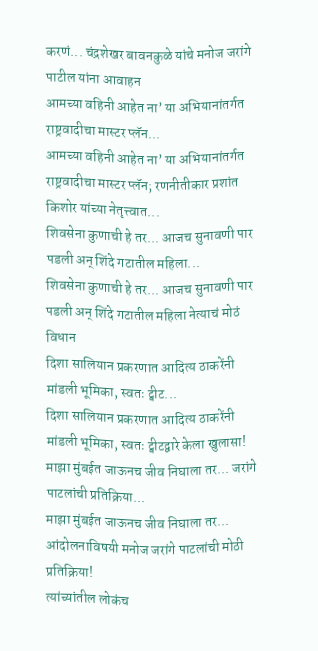करणं... चंद्रशेखर बावनकुळे यांचे मनोज जरांगे पाटील यांना आवाहन
आमच्या वहिनी आहेत ना’ या अभियानांतर्गत राष्ट्रवादीचा मास्टर प्लॅन...
आमच्या वहिनी आहेत ना’ या अभियानांतर्गत राष्ट्रवादीचा मास्टर प्लॅन; रणनीतीकार प्रशांत किशोर यांच्या नेतृत्त्वात...
शिवसेना कुणाची हे तर... आजच सुनावणी पार पडली अन् शिंदे गटातील महिला...
शिवसेना कुणाची हे तर... आजच सुनावणी पार पडली अन् शिंदे गटातील महिला नेत्याचं मोठं विधान
दिशा सालियान प्रकरणात आदित्य ठाकरेंनी मांडली भूमिका, स्वतः ट्वीट...
दिशा सालियान प्रकरणात आदित्य ठाकरेंनी मांडली भूमिका, स्वतः ट्वीटद्वारे केला खुलासा!
माझा मुंबईत जाऊनच जीव निघाला तर... जरांगे पाटलांची प्रतिक्रिया...
माझा मुंबईत जाऊनच जीव निघाला तर...  आंदोलनाविषयी मनोज जरांगे पाटलांची मोठी प्रतिक्रिया!
त्यांच्यांतील लोकंच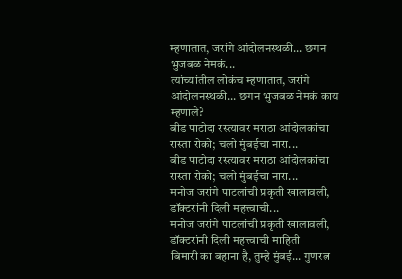म्हणातात, जरांगे आंदोलनस्थळी... छगन भुजबळ नेमकं...
त्यांच्यांतील लोकंच म्हणातात, जरांगे आंदोलनस्थळी... छगन भुजबळ नेमकं काय म्हणाले?
बीड पाटोदा रस्त्यावर मराठा आंदोलकांचा रास्ता रोको; चलो मुंबईचा नारा...
बीड पाटोदा रस्त्यावर मराठा आंदोलकांचा रास्ता रोको; चलो मुंबईचा नारा...
मनोज जरांगे पाटलांची प्रकृती खालावली, डॉक्टरांनी दिली महत्त्वाची...
मनोज जरांगे पाटलांची प्रकृती खालावली, डॉक्टरांनी दिली महत्त्वाची माहिती
बिमारी का बहाना है, तुम्हे मुंबई... गुणरत्न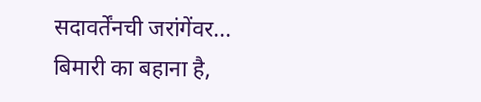सदावर्तेंनची जरांगेंवर...
बिमारी का बहाना है,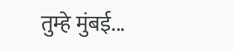तुम्हे मुंबई...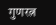गुणरत्न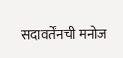सदावर्तेंनची मनोज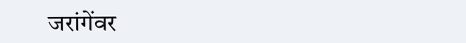जरांगेंवर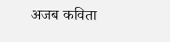अजब कविता